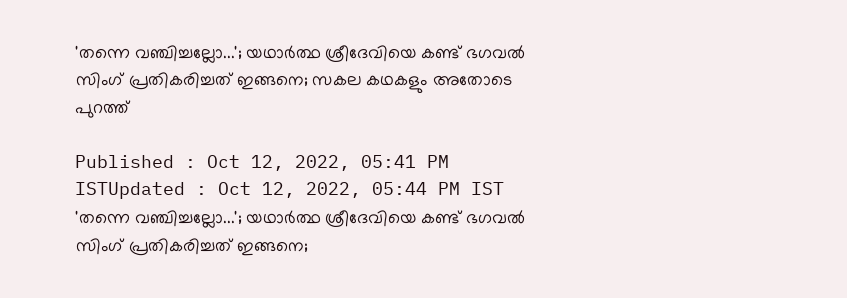'തന്നെ വഞ്ചിച്ചല്ലോ...'; യഥാർത്ഥ ശ്രീദേവിയെ കണ്ട് ഭഗവൽ സിംഗ് പ്രതികരിച്ചത് ഇങ്ങനെ; സകല കഥകളും അതോടെ പുറത്ത്

Published : Oct 12, 2022, 05:41 PM ISTUpdated : Oct 12, 2022, 05:44 PM IST
'തന്നെ വഞ്ചിച്ചല്ലോ...'; യഥാർത്ഥ ശ്രീദേവിയെ കണ്ട് ഭഗവൽ സിംഗ് പ്രതികരിച്ചത് ഇങ്ങനെ;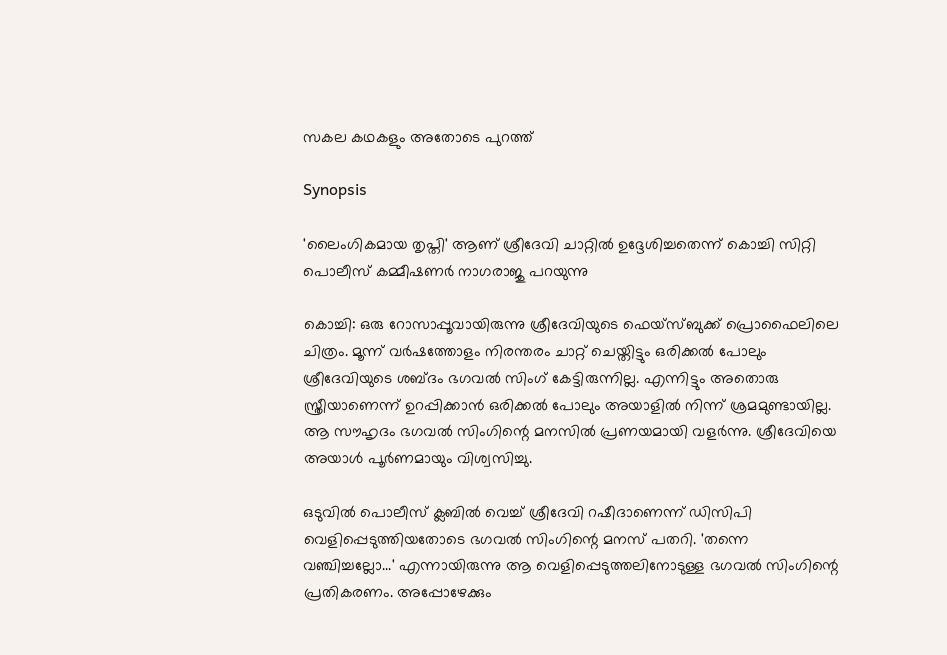സകല കഥകളും അതോടെ പുറത്ത്

Synopsis

'ലൈംഗികമായ തൃപ്തി' ആണ് ശ്രീദേവി ചാറ്റിൽ ഉദ്ദേശിച്ചതെന്ന് കൊച്ചി സിറ്റി പൊലീസ് കമ്മീഷണർ നാഗരാജു പറയുന്നു

കൊച്ചി: ഒരു റോസാപ്പൂവായിരുന്നു ശ്രീദേവിയുടെ ഫെയ്സ്ബുക്ക് പ്രൊഫൈലിലെ ചിത്രം. മൂന്ന് വർഷത്തോളം നിരന്തരം ചാറ്റ് ചെയ്തിട്ടും ഒരിക്കൽ പോലും ശ്രീദേവിയുടെ ശബ്ദം ഭഗവൽ സിംഗ് കേട്ടിരുന്നില്ല. എന്നിട്ടും അതൊരു സ്ത്രീയാണെന്ന് ഉറപ്പിക്കാൻ ഒരിക്കൽ പോലും അയാളിൽ നിന്ന് ശ്രമമുണ്ടായില്ല. ആ സൗഹൃദം ഭഗവൽ സിംഗിന്റെ മനസിൽ പ്രണയമായി വളർന്നു. ശ്രീദേവിയെ അയാൾ പൂർണമായും വിശ്വസിച്ചു.

ഒടുവിൽ പൊലീസ് ക്ലബിൽ വെച്ച് ശ്രീദേവി റഷീദാണെന്ന് ഡിസിപി വെളിപ്പെടുത്തിയതോടെ ഭഗവൽ സിംഗിന്റെ മനസ് പതറി. 'തന്നെ വഞ്ചിച്ചല്ലോ...' എന്നായിരുന്നു ആ വെളിപ്പെടുത്തലിനോടുള്ള ഭഗവൽ സിംഗിന്റെ പ്രതികരണം. അപ്പോഴേക്കും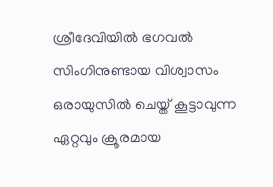ശ്രീദേവിയിൽ ഭഗവൽ സിംഗിനുണ്ടായ വിശ്വാസം ഒരായുസിൽ ചെയ്ത് കൂട്ടാവുന്ന ഏറ്റവും ക്രൂരമായ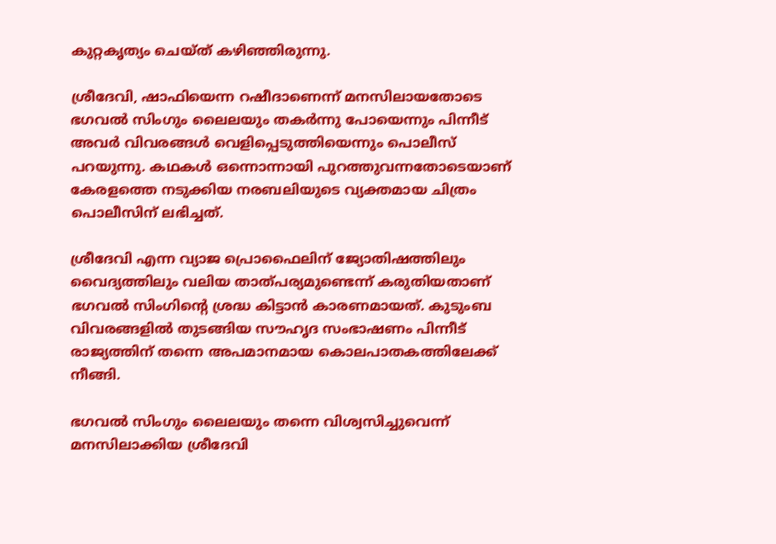കുറ്റകൃത്യം ചെയ്ത് കഴിഞ്ഞിരുന്നു.

ശ്രീദേവി, ഷാഫിയെന്ന റഷീദാണെന്ന് മനസിലായതോടെ ഭഗവൽ സിംഗും ലൈലയും തകർന്നു പോയെന്നും പിന്നീട് അവർ വിവരങ്ങൾ വെളിപ്പെടുത്തിയെന്നും പൊലീസ് പറയുന്നു. കഥകൾ ഒന്നൊന്നായി പുറത്തുവന്നതോടെയാണ് കേരളത്തെ നടുക്കിയ നരബലിയുടെ വ്യക്തമായ ചിത്രം പൊലീസിന് ലഭിച്ചത്.

ശ്രീദേവി എന്ന വ്യാജ പ്രൊഫൈലിന് ജ്യോതിഷത്തിലും വൈദ്യത്തിലും വലിയ താത്പര്യമുണ്ടെന്ന് കരുതിയതാണ് ഭഗവൽ സിംഗിന്റെ ശ്രദ്ധ കിട്ടാൻ കാരണമായത്. കുടുംബ വിവരങ്ങളിൽ തുടങ്ങിയ സൗഹൃദ സംഭാഷണം പിന്നീട് രാജ്യത്തിന് തന്നെ അപമാനമായ കൊലപാതകത്തിലേക്ക് നീങ്ങി.

ഭഗവൽ സിംഗും ലൈലയും തന്നെ വിശ്വസിച്ചുവെന്ന് മനസിലാക്കിയ ശ്രീദേവി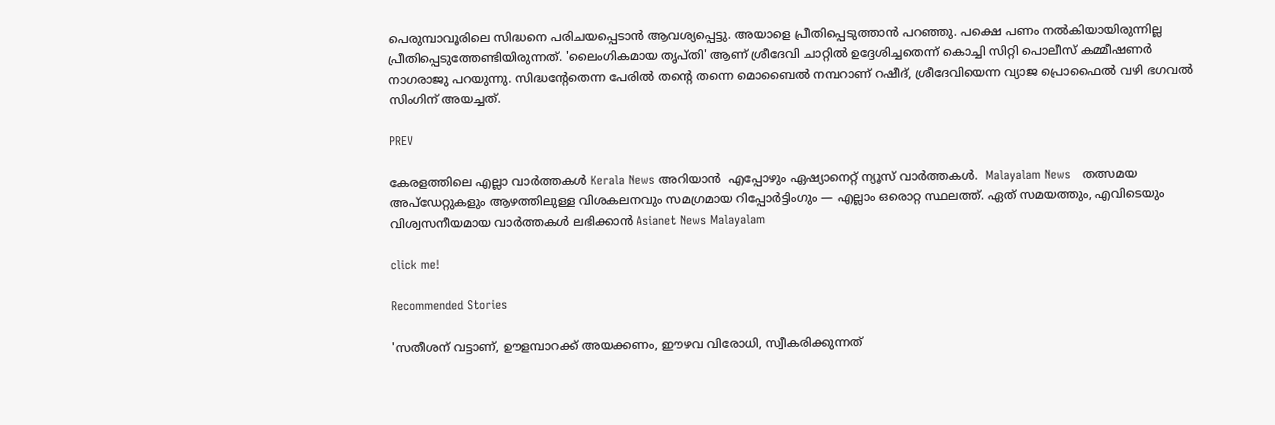പെരുമ്പാവൂരിലെ സിദ്ധനെ പരിചയപ്പെടാൻ ആവശ്യപ്പെട്ടു. അയാളെ പ്രീതിപ്പെടുത്താൻ പറഞ്ഞു. പക്ഷെ പണം നൽകിയായിരുന്നില്ല പ്രീതിപ്പെടുത്തേണ്ടിയിരുന്നത്. 'ലൈംഗികമായ തൃപ്തി' ആണ് ശ്രീദേവി ചാറ്റിൽ ഉദ്ദേശിച്ചതെന്ന് കൊച്ചി സിറ്റി പൊലീസ് കമ്മീഷണർ നാഗരാജു പറയുന്നു. സിദ്ധന്റേതെന്ന പേരിൽ തന്റെ തന്നെ മൊബൈൽ നമ്പറാണ് റഷീദ്, ശ്രീദേവിയെന്ന വ്യാജ പ്രൊഫൈൽ വഴി ഭഗവൽ സിംഗിന് അയച്ചത്.

PREV

കേരളത്തിലെ എല്ലാ വാർത്തകൾ Kerala News അറിയാൻ  എപ്പോഴും ഏഷ്യാനെറ്റ് ന്യൂസ് വാർത്തകൾ.  Malayalam News   തത്സമയ അപ്‌ഡേറ്റുകളും ആഴത്തിലുള്ള വിശകലനവും സമഗ്രമായ റിപ്പോർട്ടിംഗും — എല്ലാം ഒരൊറ്റ സ്ഥലത്ത്. ഏത് സമയത്തും, എവിടെയും വിശ്വസനീയമായ വാർത്തകൾ ലഭിക്കാൻ Asianet News Malayalam

click me!

Recommended Stories

'സതീശന് വട്ടാണ്, ഊളമ്പാറക്ക് അയക്കണം, ഈഴവ വിരോധി, സ്വീകരിക്കുന്നത്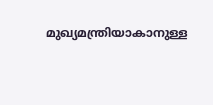മുഖ്യമന്ത്രിയാകാനുള്ള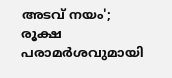അടവ് നയം'; രൂക്ഷ പരാമർശവുമായി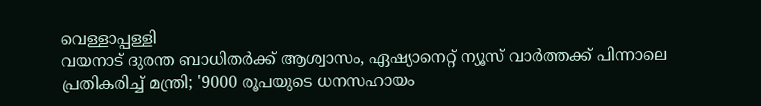വെള്ളാപ്പള്ളി
വയനാട് ദുരന്ത ബാധിതർക്ക് ആശ്വാസം, ഏഷ്യാനെറ്റ് ന്യൂസ് വാർത്തക്ക് പിന്നാലെ പ്രതികരിച്ച് മന്ത്രി; '9000 രൂപയുടെ ധനസഹായം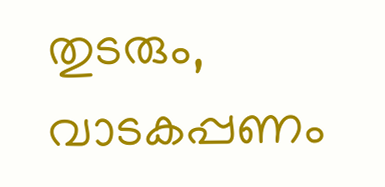തുടരും, വാടകപ്പണം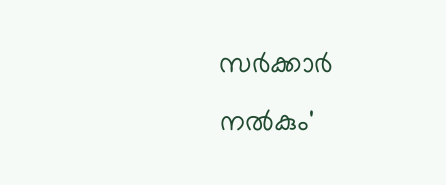സർക്കാർ നൽകും'